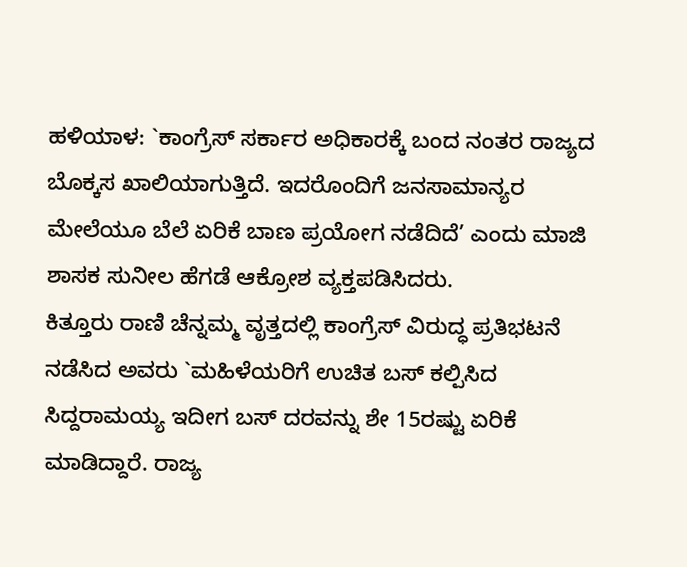ಹಳಿಯಾಳ: `ಕಾಂಗ್ರೆಸ್ ಸರ್ಕಾರ ಅಧಿಕಾರಕ್ಕೆ ಬಂದ ನಂತರ ರಾಜ್ಯದ ಬೊಕ್ಕಸ ಖಾಲಿಯಾಗುತ್ತಿದೆ. ಇದರೊಂದಿಗೆ ಜನಸಾಮಾನ್ಯರ ಮೇಲೆಯೂ ಬೆಲೆ ಏರಿಕೆ ಬಾಣ ಪ್ರಯೋಗ ನಡೆದಿದೆ’ ಎಂದು ಮಾಜಿ ಶಾಸಕ ಸುನೀಲ ಹೆಗಡೆ ಆಕ್ರೋಶ ವ್ಯಕ್ತಪಡಿಸಿದರು.
ಕಿತ್ತೂರು ರಾಣಿ ಚೆನ್ನಮ್ಮ ವೃತ್ತದಲ್ಲಿ ಕಾಂಗ್ರೆಸ್ ವಿರುದ್ಧ ಪ್ರತಿಭಟನೆ ನಡೆಸಿದ ಅವರು `ಮಹಿಳೆಯರಿಗೆ ಉಚಿತ ಬಸ್ ಕಲ್ಪಿಸಿದ ಸಿದ್ದರಾಮಯ್ಯ ಇದೀಗ ಬಸ್ ದರವನ್ನು ಶೇ 15ರಷ್ಟು ಏರಿಕೆ ಮಾಡಿದ್ದಾರೆ. ರಾಜ್ಯ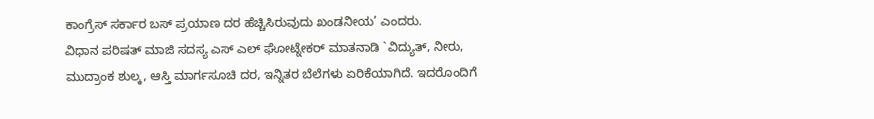ಕಾಂಗ್ರೆಸ್ ಸರ್ಕಾರ ಬಸ್ ಪ್ರಯಾಣ ದರ ಹೆಚ್ಚಿಸಿರುವುದು ಖಂಡನೀಯ’ ಎಂದರು.
ವಿಧಾನ ಪರಿಷತ್ ಮಾಜಿ ಸದಸ್ಯ ಎಸ್ ಎಲ್ ಘೋಟ್ನೇಕರ್ ಮಾತನಾಡಿ `ವಿದ್ಯುತ್, ನೀರು, ಮುದ್ರಾಂಕ ಶುಲ್ಕ, ಆಸ್ತಿ ಮಾರ್ಗಸೂಚಿ ದರ, ಇನ್ನಿತರ ಬೆಲೆಗಳು ಏರಿಕೆಯಾಗಿದೆ. ಇದರೊಂದಿಗೆ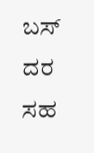ಬಸ್ ದರ ಸಹ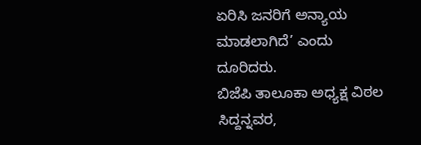ಏರಿಸಿ ಜನರಿಗೆ ಅನ್ಯಾಯ ಮಾಡಲಾಗಿದೆ’ ಎಂದು ದೂರಿದರು.
ಬಿಜೆಪಿ ತಾಲೂಕಾ ಅಧ್ಯಕ್ಷ ವಿಠಲ ಸಿದ್ದನ್ನವರ,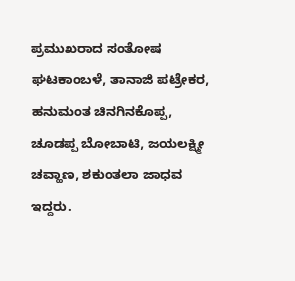ಪ್ರಮುಖರಾದ ಸಂತೋಷ ಘಟಕಾಂಬಳೆ, ತಾನಾಜಿ ಪಟ್ರೇಕರ, ಹನುಮಂತ ಚಿನಗಿನಕೊಪ್ಪ, ಚೂಡಪ್ಪ ಬೋಬಾಟಿ, ಜಯಲಕ್ಷ್ಮೀ ಚವ್ಹಾಣ, ಶಕುಂತಲಾ ಜಾಧವ ಇದ್ದರು.